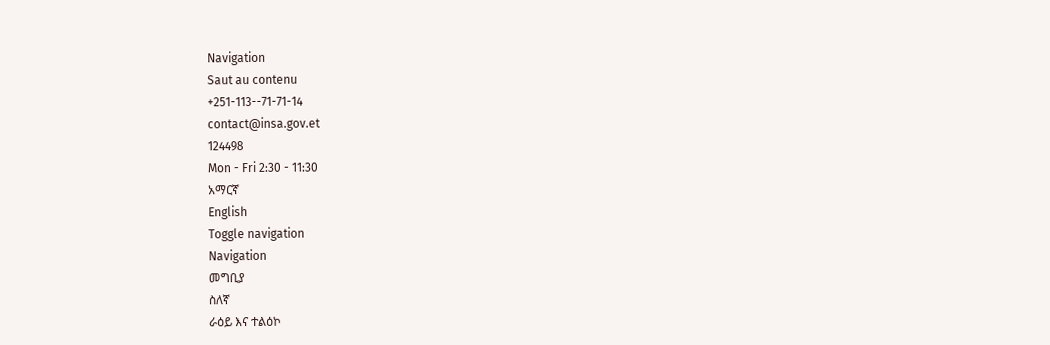Navigation
Saut au contenu
+251-113--71-71-14
contact@insa.gov.et
124498
Mon - Fri 2:30 - 11:30
አማርኛ
English
Toggle navigation
Navigation
መግቢያ
ስለኛ
ራዕይ እና ተልዕኮ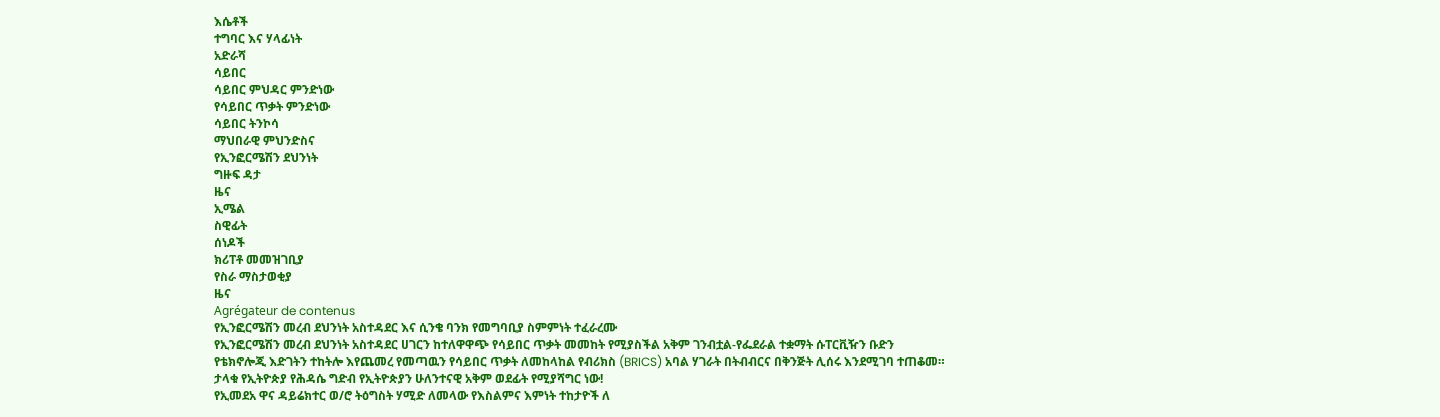እሴቶች
ተግባር እና ሃላፊነት
አድራሻ
ሳይበር
ሳይበር ምህዳር ምንድነው
የሳይበር ጥቃት ምንድነው
ሳይበር ትንኮሳ
ማህበራዊ ምህንድስና
የኢንፎርሜሽን ደህንነት
ግዙፍ ዳታ
ዜና
ኢሜል
ስዊፊት
ሰነዶች
ክሪፐቶ መመዝገቢያ
የስራ ማስታወቂያ
ዜና
Agrégateur de contenus
የኢንፎርሜሽን መረብ ደህንነት አስተዳደር እና ሲንቄ ባንክ የመግባቢያ ስምምነት ተፈራረሙ
የኢንፎርሜሽን መረብ ደህንነት አስተዳደር ሀገርን ከተለዋዋጭ የሳይበር ጥቃት መመከት የሚያስችል አቅም ገንብቷል-የፌደራል ተቋማት ሱፐርቪዥን ቡድን
የቴክኖሎጂ እድገትን ተከትሎ እየጨመረ የመጣዉን የሳይበር ጥቃት ለመከላከል የብሪክስ (BRICS) አባል ሃገራት በትብብርና በቅንጅት ሊሰሩ እንደሚገባ ተጠቆመ።
ታላቁ የኢትዮጵያ የሕዳሴ ግድብ የኢትዮጵያን ሁለንተናዊ አቅም ወደፊት የሚያሻግር ነው!
የኢመደአ ዋና ዳይሬክተር ወ/ሮ ትዕግስት ሃሚድ ለመላው የእስልምና እምነት ተከታዮች ለ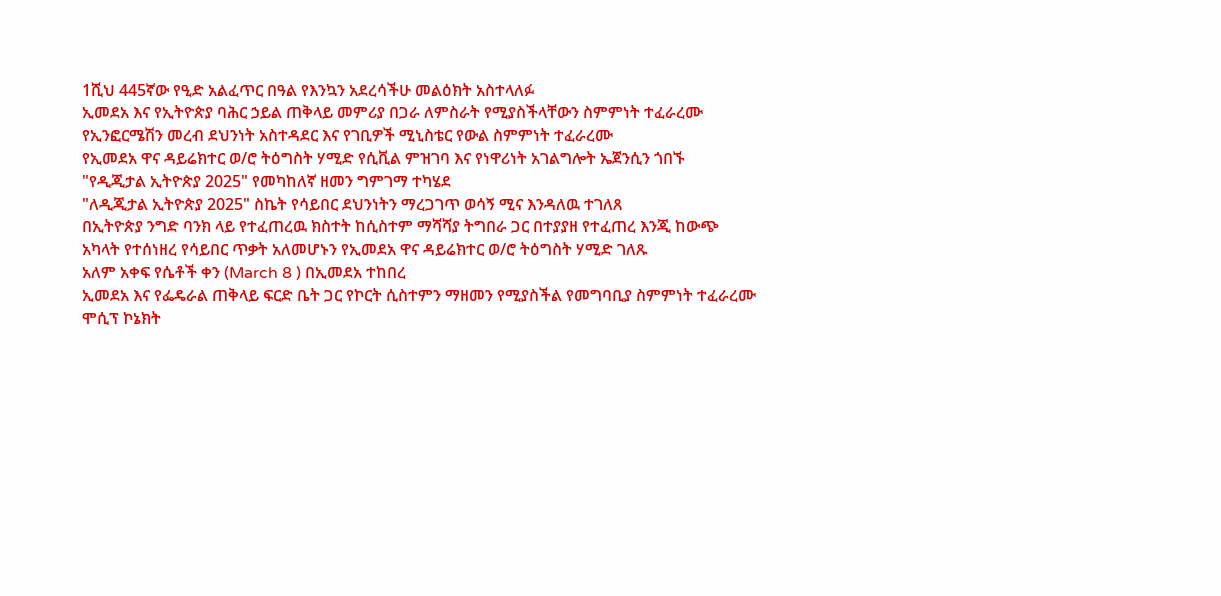1ሺህ 445ኛው የዒድ አልፈጥር በዓል የእንኳን አደረሳችሁ መልዕክት አስተላለፉ
ኢመደአ እና የኢትዮጵያ ባሕር ኃይል ጠቅላይ መምሪያ በጋራ ለምስራት የሚያስችላቸውን ስምምነት ተፈራረሙ
የኢንፎርሜሽን መረብ ደህንነት አስተዳደር እና የገቢዎች ሚኒስቴር የውል ስምምነት ተፈራረሙ
የኢመደአ ዋና ዳይሬክተር ወ/ሮ ትዕግስት ሃሚድ የሲቪል ምዝገባ እና የነዋሪነት አገልግሎት ኤጀንሲን ጎበኙ
"የዲጂታል ኢትዮጵያ 2025" የመካከለኛ ዘመን ግምገማ ተካሄደ
"ለዲጂታል ኢትዮጵያ 2025" ስኬት የሳይበር ደህንነትን ማረጋገጥ ወሳኝ ሚና እንዳለዉ ተገለጸ
በኢትዮጵያ ንግድ ባንክ ላይ የተፈጠረዉ ክስተት ከሲስተም ማሻሻያ ትግበራ ጋር በተያያዘ የተፈጠረ እንጂ ከውጭ አካላት የተሰነዘረ የሳይበር ጥቃት አለመሆኑን የኢመደአ ዋና ዳይሬክተር ወ/ሮ ትዕግስት ሃሚድ ገለጹ
አለም አቀፍ የሴቶች ቀን (March 8 ) በኢመደአ ተከበረ
ኢመደአ እና የፌዴራል ጠቅላይ ፍርድ ቤት ጋር የኮርት ሲስተምን ማዘመን የሚያስችል የመግባቢያ ስምምነት ተፈራረሙ
ሞሲፕ ኮኔክት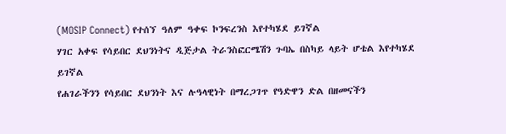(MOSIP Connect) የተሰኘ ዓለም ዓቀፍ ኮንፍረንስ እየተካሄደ ይገኛል
ሃገር አቀፍ የሳይበር ደህንነትና ዲጅታል ትራንስፎርሜሽን ጉባኤ በስካይ ላይት ሆቴል እየተካሄደ ይገኛል
የሐገራችንን የሳይበር ደህንነት እና ሉዓላዊነት በማረጋገጥ የዓድዋን ድል በዘመናችን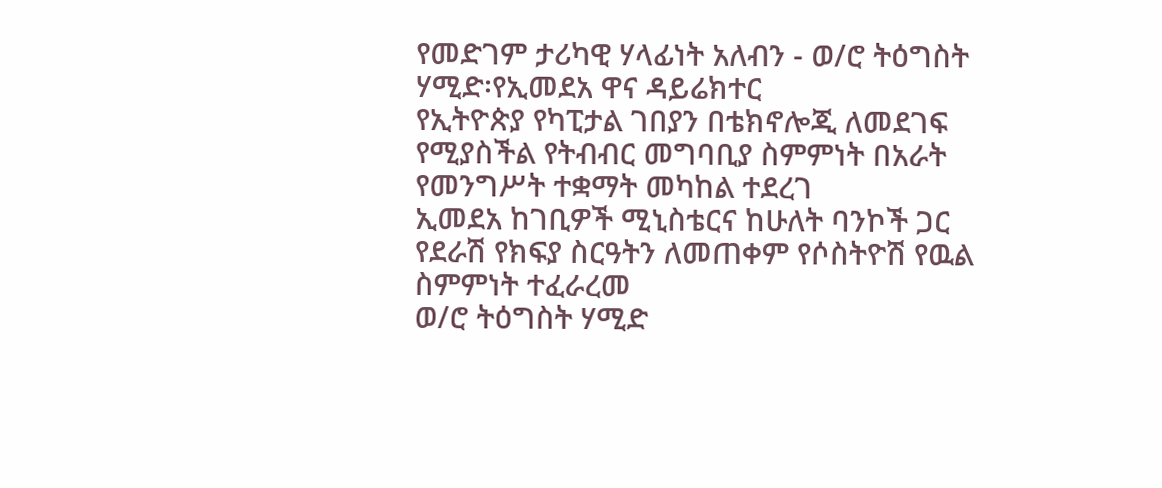የመድገም ታሪካዊ ሃላፊነት አለብን - ወ/ሮ ትዕግስት ሃሚድ፡የኢመደአ ዋና ዳይሬክተር
የኢትዮጵያ የካፒታል ገበያን በቴክኖሎጂ ለመደገፍ የሚያስችል የትብብር መግባቢያ ስምምነት በአራት የመንግሥት ተቋማት መካከል ተደረገ
ኢመደአ ከገቢዎች ሚኒስቴርና ከሁለት ባንኮች ጋር የደራሽ የክፍያ ስርዓትን ለመጠቀም የሶስትዮሽ የዉል ስምምነት ተፈራረመ
ወ/ሮ ትዕግስት ሃሚድ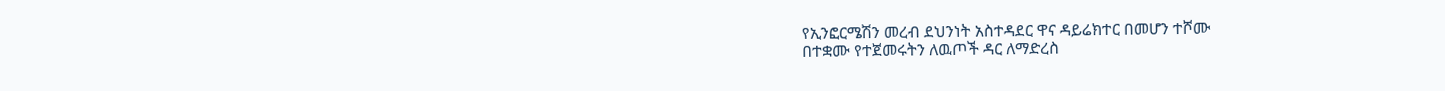የኢንፎርሜሽን መረብ ደህንነት አስተዳደር ዋና ዳይሬክተር በመሆን ተሾሙ
በተቋሙ የተጀመሩትን ለዉጦች ዳር ለማድረስ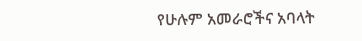የሁሉም አመራሮችና አባላት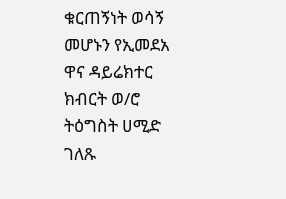ቁርጠኝነት ወሳኝ መሆኑን የኢመደአ ዋና ዳይሬክተር ክብርት ወ/ሮ ትዕግስት ሀሚድ ገለጹ